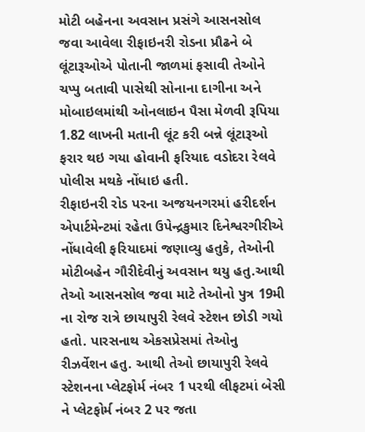મોટી બહેનના અવસાન પ્રસંગે આસનસોલ જવા આવેલા રીફાઇનરી રોડના પ્રૌઢને બે લૂંટારૂઓએ પોતાની જાળમાં ફસાવી તેઓને ચપ્પુ બતાવી પાસેથી સોનાના દાગીના અને મોબાઇલમાંથી ઓનલાઇન પૈસા મેળવી રૂપિયા 1.82 લાખની મતાની લૂંટ કરી બન્ને લૂંટારૂઓ ફરાર થઇ ગયા હોવાની ફરિયાદ વડોદરા રેલવે પોલીસ મથકે નોંધાઇ હતી.
રીફાઇનરી રોડ પરના અજયનગરમાં હરીદર્શન એપાર્ટમેન્ટમાં રહેતા ઉપેન્દ્રકુમાર દિનેશ્વરગીરીએ નોંધાવેલી ફરિયાદમાં જણાવ્યુ હતુકે, તેઓની મોટીબહેન ગૌરીદેવીનું અવસાન થયુ હતુ.આથી તેઓ આસનસોલ જવા માટે તેઓનો પુત્ર 19મી ના રોજ રાત્રે છાયાપુરી રેલવે સ્ટેશન છોડી ગયો હતો. પારસનાથ એકસપ્રેસમાં તેઓનુ રીઝર્વેશન હતુ. આથી તેઓ છાયાપુરી રેલવે સ્ટેશનના પ્લેટફોર્મ નંબર 1 પરથી લીફટમાં બેસી ને પ્લેટફોર્મ નંબર 2 પર જતા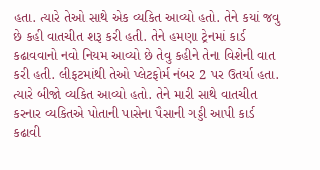હતા. ત્યારે તેઓ સાથે એક વ્યકિત આવ્યો હતો. તેને કયાં જવુ છે કહી વાતચીત શરૂ કરી હતી. તેને હમણા ટ્રેનમાં કાર્ડ કઢાવવાનો નવો નિયમ આવ્યો છે તેવુ કહીને તેના વિશેની વાત કરી હતી. લીફટમાંથી તેઓ પ્લેટફોર્મ નંબર 2 પર ઉતર્યા હતા. ત્યારે બીજો વ્યકિત આવ્યો હતો. તેને મારી સાથે વાતચીત કરનાર વ્યકિતએ પોતાની પાસેના પૈસાની ગડ્ડી આપી કાર્ડ કઢાવી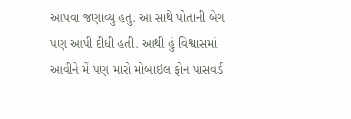આપવા જણાવ્યુ હતુ. આ સાથે પોતાની બેગ પણ આપી દીધી હતી. આથી હું વિશ્વાસમાં આવીને મેં પણ મારો મોબાઇલ ફોન પાસવર્ડ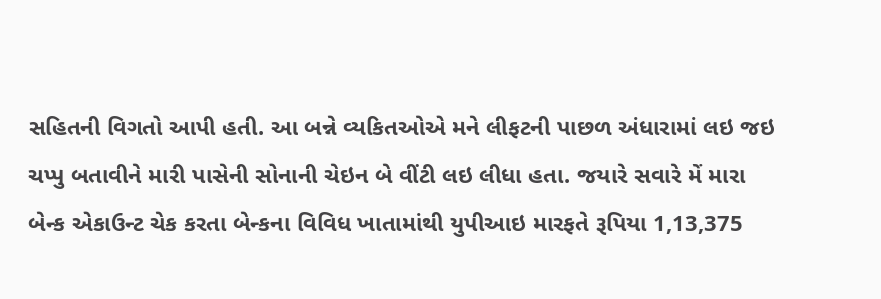સહિતની વિગતો આપી હતી. આ બન્ને વ્યકિતઓએ મને લીફટની પાછળ અંધારામાં લઇ જઇ ચપ્પુ બતાવીને મારી પાસેની સોનાની ચેઇન બે વીંટી લઇ લીધા હતા. જયારે સવારે મેં મારા બેન્ક એકાઉન્ટ ચેક કરતા બેન્કના વિવિધ ખાતામાંથી યુપીઆઇ મારફતે રૂપિયા 1,13,375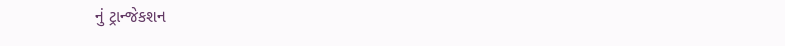નું ટ્રાન્જેકશન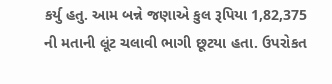કર્યુ હતુ. આમ બન્ને જણાએ કુલ રૂપિયા 1,82,375 ની મતાની લૂંટ ચલાવી ભાગી છૂટયા હતા. ઉપરોકત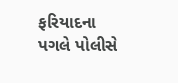ફરિયાદના પગલે પોલીસે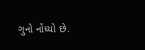ગુનો નોંધ્યો છે.